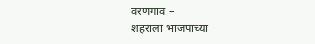वरणगाव –
शहराला भाजपाच्या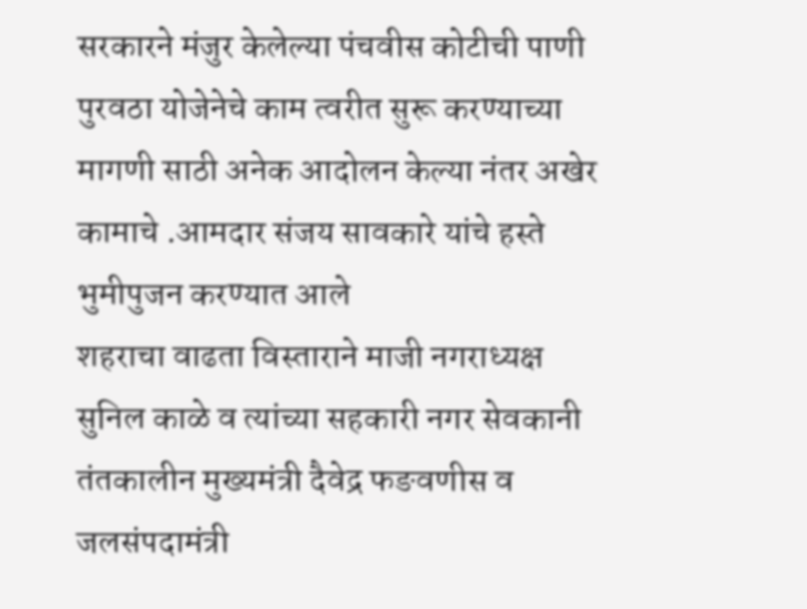सरकारने मंजुर केलेल्या पंचवीस कोटीची पाणी पुरवठा योजेनेचे काम त्वरीत सुरू करण्याच्या मागणी साठी अनेक आदोलन केल्या नंतर अखेर कामाचे .आमदार संजय सावकारे यांचे हस्ते भुमीपुजन करण्यात आले
शहराचा वाढता विस्ताराने माजी नगराध्यक्ष सुनिल काळे व त्यांच्या सहकारी नगर सेवकानी तंतकालीन मुख्यमंत्री दैवेद्र फङवणीस व जलसंपदामंत्री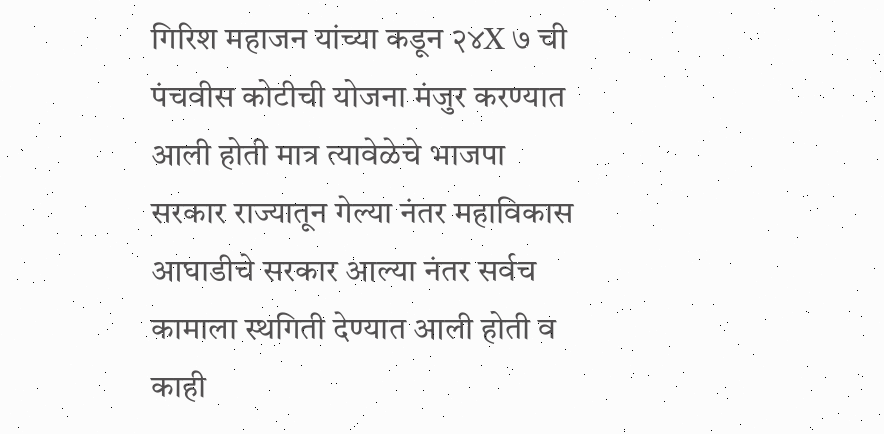गिरिश महाजन यांच्या कडून २४X ७ ची पंचवीस कोटीची योजना मंजुर करण्यात आली होती मात्र त्यावेळेचे भाजपा सरकार राज्यातून गेल्या नंतर महाविकास आघाडीचे सरकार आल्या नंतर सर्वच कामाला स्थगिती देण्यात आली होती व काही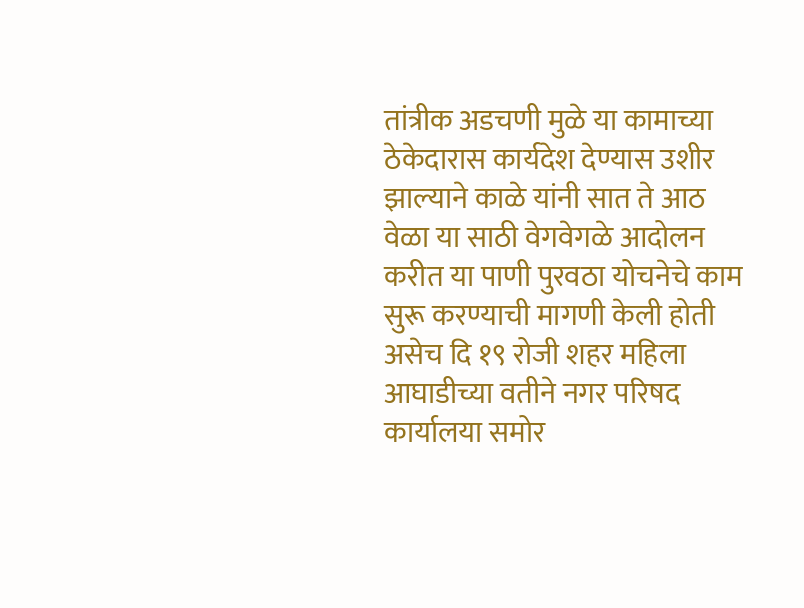तांत्रीक अडचणी मुळे या कामाच्या ठेकेदारास कार्यदेश देण्यास उशीर झाल्याने काळे यांनी सात ते आठ वेळा या साठी वेगवेगळे आदोलन करीत या पाणी पुरवठा योचनेचे काम सुरू करण्याची मागणी केली होती असेच दि १९ रोजी शहर महिला आघाडीच्या वतीने नगर परिषद कार्यालया समोर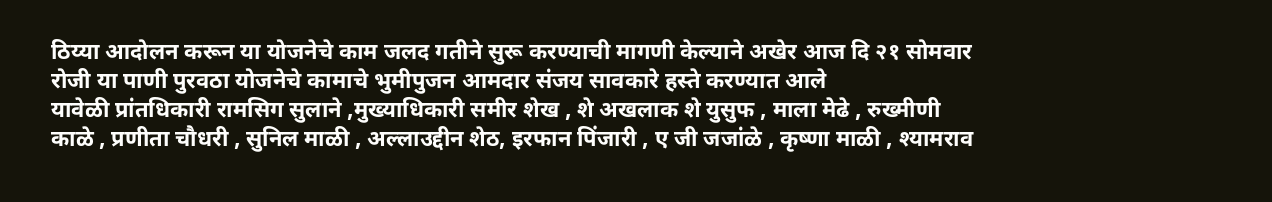ठिय्या आदोलन करून या योजनेचे काम जलद गतीने सुरू करण्याची मागणी केल्याने अखेर आज दि २१ सोमवार रोजी या पाणी पुरवठा योजनेचे कामाचे भुमीपुजन आमदार संजय सावकारे हस्ते करण्यात आले
यावेळी प्रांतधिकारी रामसिग सुलाने ,मुख्याधिकारी समीर शेख , शे अखलाक शे युसुफ , माला मेढे , रुख्मीणी काळे , प्रणीता चौधरी , सुनिल माळी , अल्लाउद्दीन शेठ, इरफान पिंजारी , ए जी जजांळे , कृष्णा माळी , श्यामराव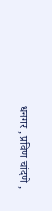धनगर , प्रविण चांदणे ,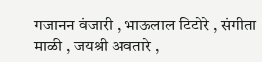गजानन वंजारी , भाऊलाल टिटोरे , संगीता माळी , जयश्री अवतारे ,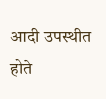आदी उपस्थीत होते